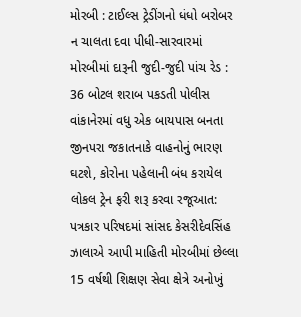મોરબી : ટાઈલ્સ ટ્રેડીંગનો ધંધો બરોબર ન ચાલતા દવા પીધી-સારવારમાં મોરબીમાં દારૂની જુદી-જુદી પાંચ રેડ : 36 બોટલ શરાબ પકડતી પોલીસ વાંકાનેરમાં વધુ એક બાયપાસ બનતા જીનપરા જકાતનાકે વાહનોનું ભારણ ઘટશે, કોરોના પહેલાની બંધ કરાયેલ લોકલ ટ્રેન ફરી શરૂ કરવા રજૂઆત: પત્રકાર પરિષદમાં સાંસદ કેસરીદેવસિંહ ઝાલાએ આપી માહિતી મોરબીમાં છેલ્લા 15 વર્ષથી શિક્ષણ સેવા ક્ષેત્રે અનોખું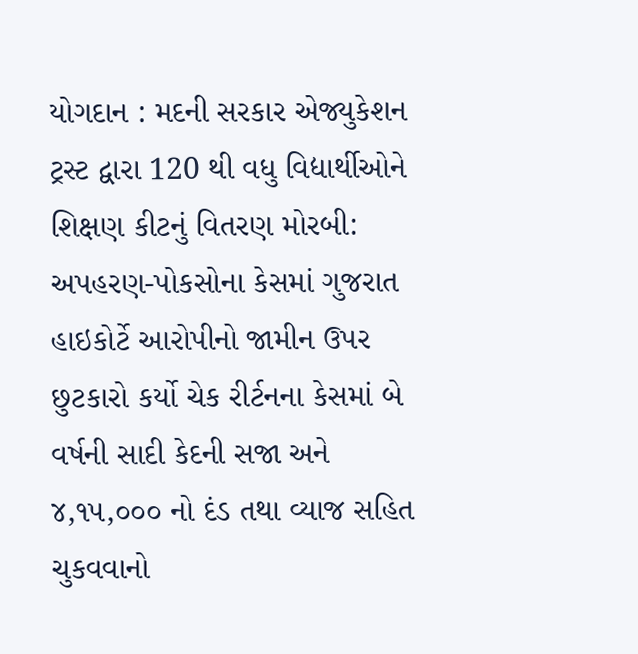યોગદાન : મદની સરકાર એજ્યુકેશન ટ્રસ્ટ દ્વારા 120 થી વધુ વિદ્યાર્થીઓને શિક્ષણ કીટનું વિતરણ મોરબી: અપહરણ-પોકસોના કેસમાં ગુજરાત હાઇકોર્ટે આરોપીનો જામીન ઉપર છુટકારો કર્યો ચેક રીર્ટનના કેસમાં બે વર્ષની સાદી કેદની સજા અને ૪,૧૫,૦૦૦ નો દંડ તથા વ્યાજ સહિત ચુકવવાનો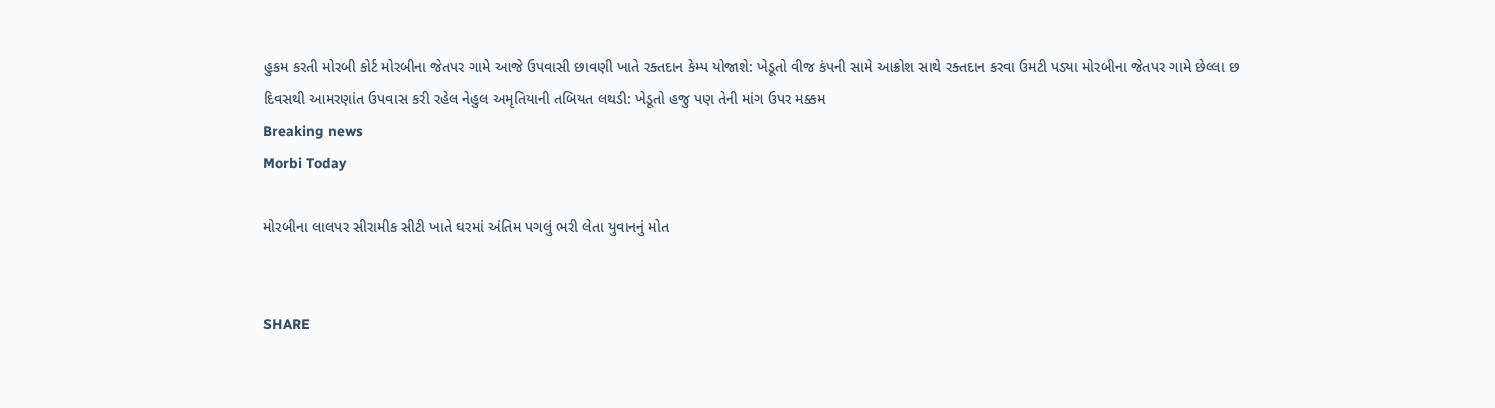હુકમ કરતી મોરબી કોર્ટ મોરબીના જેતપર ગામે આજે ઉપવાસી છાવણી ખાતે રક્તદાન કેમ્પ યોજાશે: ખેડૂતો વીજ કંપની સામે આક્રોશ સાથે રક્તદાન કરવા ઉમટી પડ્યા મોરબીના જેતપર ગામે છેલ્લા છ દિવસથી આમરણાંત ઉપવાસ કરી રહેલ નેહુલ અમૃતિયાની તબિયત લથડી: ખેડૂતો હજુ પણ તેની માંગ ઉપર મક્કમ
Breaking news
Morbi Today

મોરબીના લાલપર સીરામીક સીટી ખાતે ઘરમાં અંતિમ પગલું ભરી લેતા યુવાનનું મોત


SHARE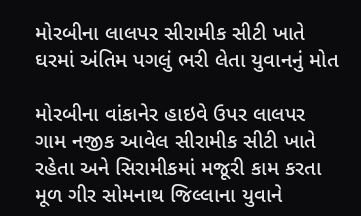મોરબીના લાલપર સીરામીક સીટી ખાતે ઘરમાં અંતિમ પગલું ભરી લેતા યુવાનનું મોત

મોરબીના વાંકાનેર હાઇવે ઉપર લાલપર ગામ નજીક આવેલ સીરામીક સીટી ખાતે રહેતા અને સિરામીકમાં મજૂરી કામ કરતા મૂળ ગીર સોમનાથ જિલ્લાના યુવાને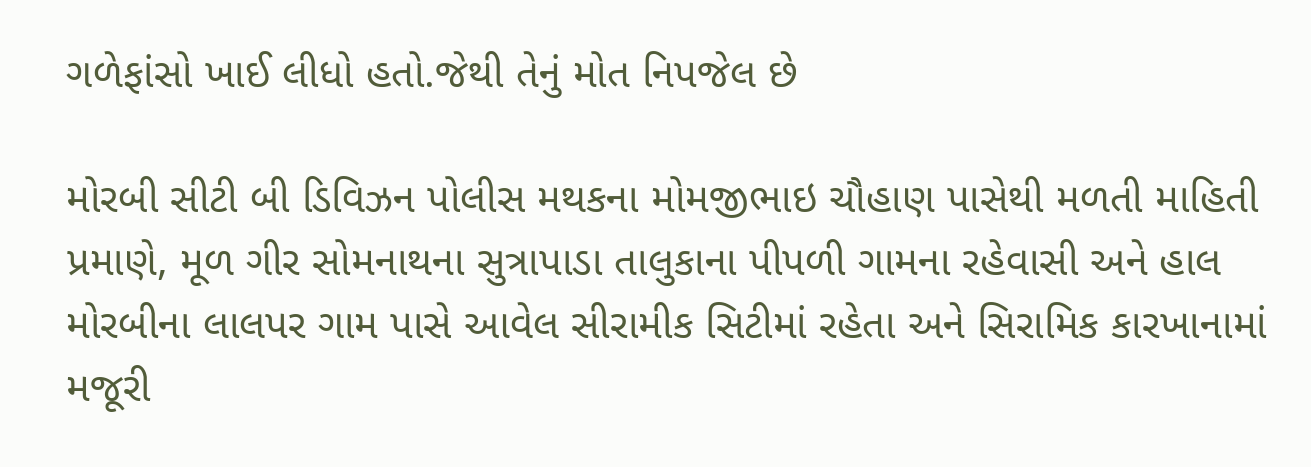ગળેફાંસો ખાઈ લીધો હતો.જેથી તેનું મોત નિપજેલ છે

મોરબી સીટી બી ડિવિઝન પોલીસ મથકના મોમજીભાઇ ચૌહાણ પાસેથી મળતી માહિતી પ્રમાણે, મૂળ ગીર સોમનાથના સુત્રાપાડા તાલુકાના પીપળી ગામના રહેવાસી અને હાલ મોરબીના લાલપર ગામ પાસે આવેલ સીરામીક સિટીમાં રહેતા અને સિરામિક કારખાનામાં મજૂરી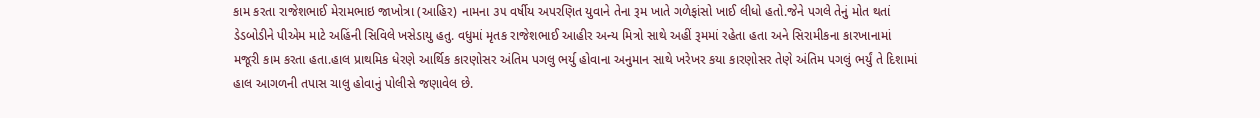કામ કરતા રાજેશભાઈ મેરામભાઇ જાખોત્રા (આહિર) નામના ૩૫ વર્ષીય અપરણિત યુવાને તેના રૂમ ખાતે ગળેફાંસો ખાઈ લીધો હતો.જેને પગલે તેનું મોત થતાં ડેડબોડીને પીએમ માટે અહિંની સિવિલે ખસેડાયુ હતુ. વધુમાં મૃતક રાજેશભાઈ આહીર અન્ય મિત્રો સાથે અહીં રૂમમાં રહેતા હતા અને સિરામીકના કારખાનામાં મજૂરી કામ કરતા હતા.હાલ પ્રાથમિક ધેરણે આર્થિક કારણોસર અંતિમ પગલુ ભર્યુ હોવાના અનુમાન સાથે ખરેખર કયા કારણોસર તેણે અંતિમ પગલું ભર્યું તે દિશામાં હાલ આગળની તપાસ ચાલુ હોવાનું પોલીસે જણાવેલ છે.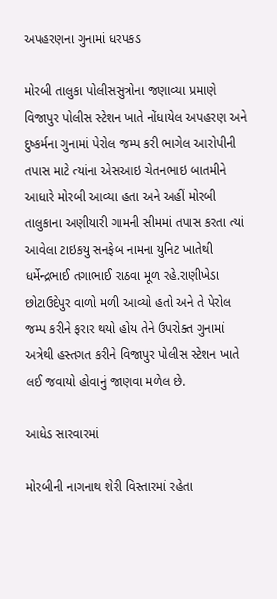અપહરણના ગુનામાં ધરપકડ

મોરબી તાલુકા પોલીસસુત્રોના જણાવ્યા પ્રમાણે વિજાપુર પોલીસ સ્ટેશન ખાતે નોંધાયેલ અપહરણ અને દુષ્કર્મના ગુનામાં પેરોલ જમ્પ કરી ભાગેલ આરોપીની તપાસ માટે ત્યાંના એસઆઇ ચેતનભાઇ બાતમીને આધારે મોરબી આવ્યા હતા અને અહીં મોરબી તાલુકાના અણીયારી ગામની સીમમાં તપાસ કરતા ત્યાં આવેલા ટાઇકયુ સનફેબ નામના યુનિટ ખાતેથી ધર્મેન્દ્રભાઈ તગાભાઈ રાઠવા મૂળ રહે.રાણીખેડા છોટાઉદેપુર વાળો મળી આવ્યો હતો અને તે પેરોલ જમ્પ કરીને ફરાર થયો હોય તેને ઉપરોક્ત ગુનામાં અત્રેથી હસ્તગત કરીને વિજાપુર પોલીસ સ્ટેશન ખાતે લઈ જવાયો હોવાનું જાણવા મળેલ છે.

આધેડ સારવારમાં

મોરબીની નાગનાથ શેરી વિસ્તારમાં રહેતા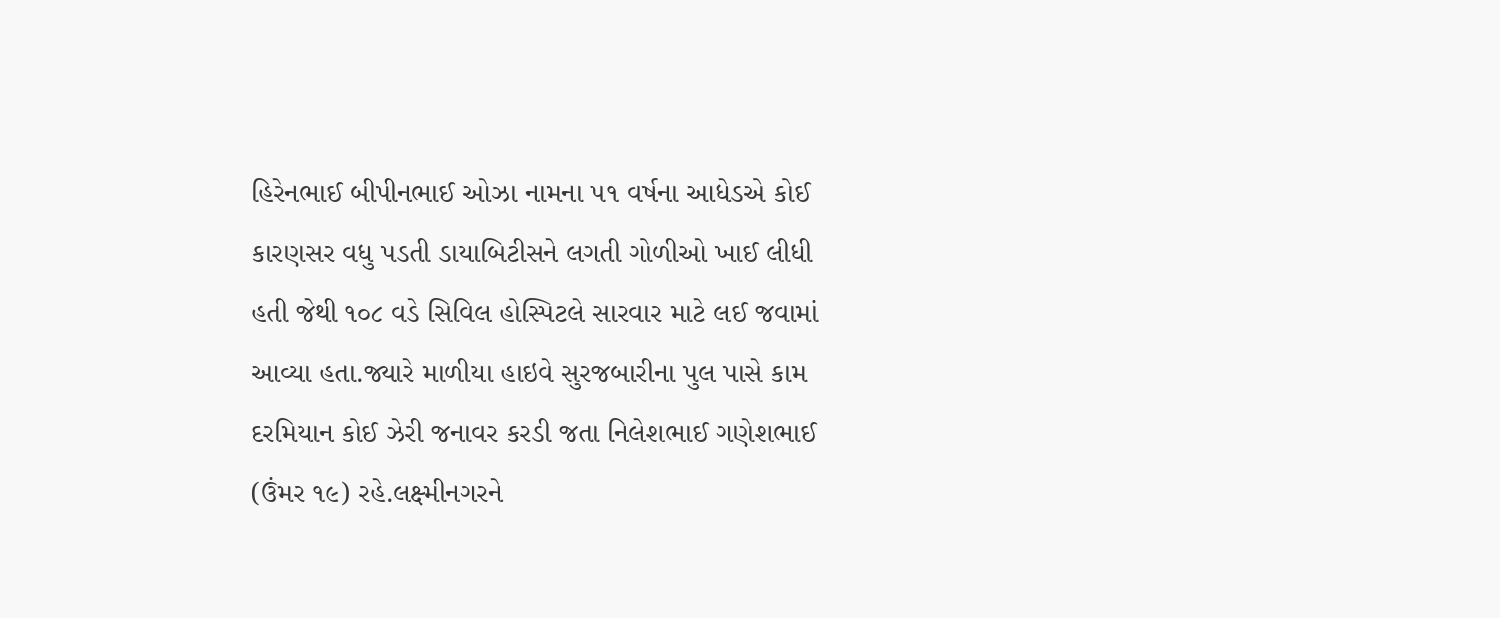હિરેનભાઈ બીપીનભાઈ ઓઝા નામના ૫૧ વર્ષના આધેડએ કોઈ કારણસર વધુ પડતી ડાયાબિટીસને લગતી ગોળીઓ ખાઈ લીધી હતી જેથી ૧૦૮ વડે સિવિલ હોસ્પિટલે સારવાર માટે લઈ જવામાં આવ્યા હતા.જ્યારે માળીયા હાઇવે સુરજબારીના પુલ પાસે કામ દરમિયાન કોઈ ઝેરી જનાવર કરડી જતા નિલેશભાઈ ગણેશભાઈ (ઉંમર ૧૯) રહે.લક્ષ્મીનગરને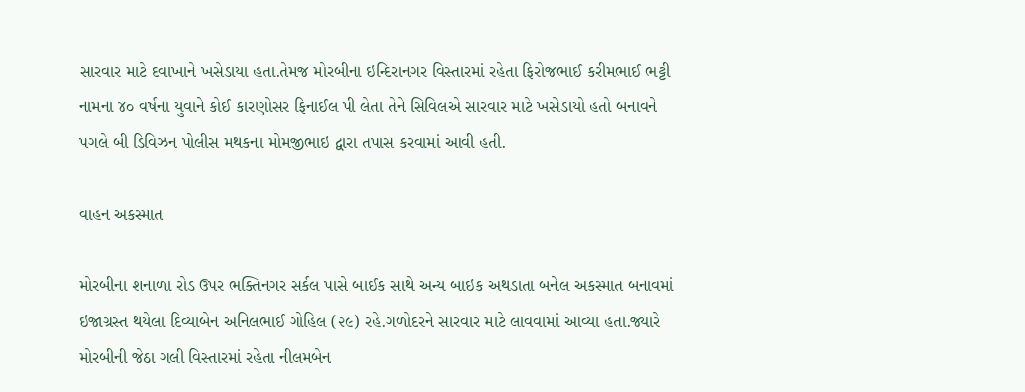સારવાર માટે દવાખાને ખસેડાયા હતા.તેમજ મોરબીના ઇન્દિરાનગર વિસ્તારમાં રહેતા ફિરોજભાઈ કરીમભાઈ ભટ્ટી નામના ૪૦ વર્ષના યુવાને કોઈ કારણોસર ફિનાઈલ પી લેતા તેને સિવિલએ સારવાર માટે ખસેડાયો હતો બનાવને પગલે બી ડિવિઝન પોલીસ મથકના મોમજીભાઇ દ્વારા તપાસ કરવામાં આવી હતી.

વાહન અકસ્માત

મોરબીના શનાળા રોડ ઉપર ભક્તિનગર સર્કલ પાસે બાઈક સાથે અન્ય બાઇક અથડાતા બનેલ અકસ્માત બનાવમાં ઇજાગ્રસ્ત થયેલા દિવ્યાબેન અનિલભાઈ ગોહિલ (૨૯) રહે.ગળોદરને સારવાર માટે લાવવામાં આવ્યા હતા.જ્યારે મોરબીની જેઠા ગલી વિસ્તારમાં રહેતા નીલમબેન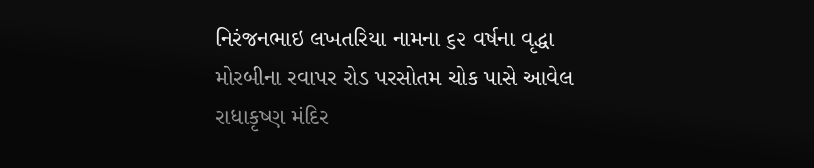નિરંજનભાઇ લખતરિયા નામના ૬૨ વર્ષના વૃદ્ધા મોરબીના રવાપર રોડ પરસોતમ ચોક પાસે આવેલ રાધાકૃષ્ણ મંદિર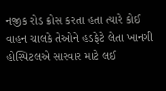નજીક રોડ ક્રોસ કરતા હતા ત્યારે કોઈ વાહન ચાલકે તેઓને હડફેટે લેતા ખાનગી હોસ્પિટલએ સારવાર માટે લઈ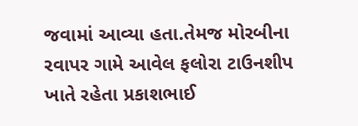જવામાં આવ્યા હતા.તેમજ મોરબીના રવાપર ગામે આવેલ ફલોરા ટાઉનશીપ ખાતે રહેતા પ્રકાશભાઈ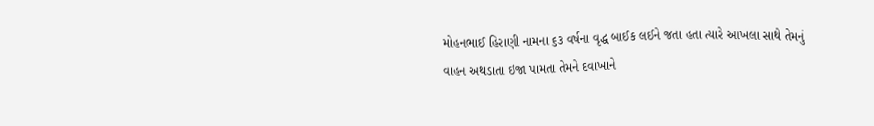મોહનભાઈ હિરાણી નામના ૬૩ વર્ષના વૃદ્ધ બાઈક લઈને જતા હતા ત્યારે આખલા સાથે તેમનું વાહન અથડાતા ઇજા પામતા તેમને દવાખાને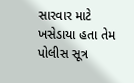સારવાર માટે ખસેડાયા હતા તેમ પોલીસ સૂત્ર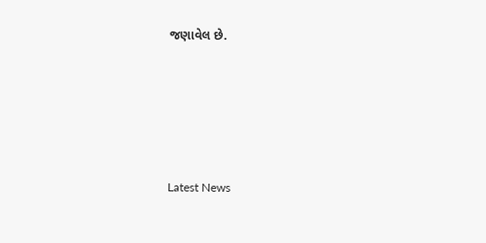જણાવેલ છે.






Latest News